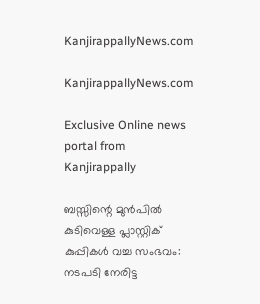KanjirappallyNews.com

KanjirappallyNews.com

Exclusive Online news portal from Kanjirappally

ബസ്സിന്റെ മുൻപിൽ കുടിവെള്ള പ്ലാസ്റ്റിക് കുപ്പികൾ വച്ച സംഭവം: നടപടി നേരിട്ട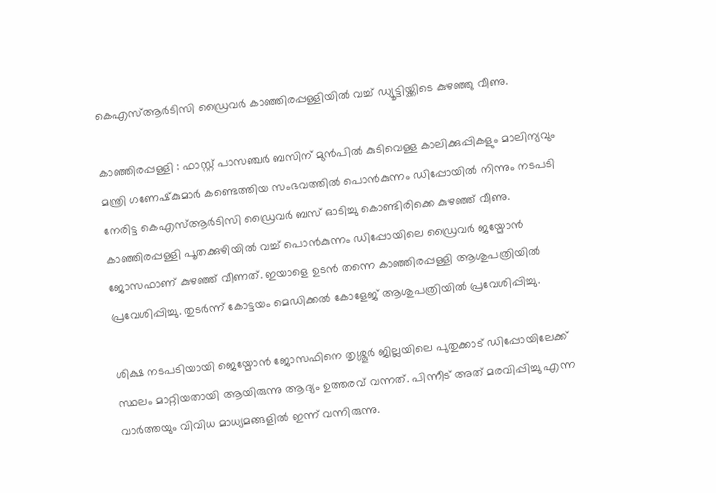കെഎസ്ആർടിസി ഡ്രൈവർ കാഞ്ഞിരപ്പള്ളിയിൽ വച്ച് ഡ്യൂട്ടിയ്ക്കിടെ കുഴഞ്ഞു വീണു.

കാഞ്ഞിരപ്പള്ളി : ഫാസ്റ്റ് പാസഞ്ചർ ബസിന് മുൻപിൽ കുടിവെള്ള കാലിക്കുപ്പികളും മാലിന്യവും മന്ത്രി ഗണേഷ്‌കുമാർ കണ്ടെത്തിയ സംഭവത്തിൽ പൊൻകുന്നം ഡിപ്പോയിൽ നിന്നും നടപടി നേരിട്ട കെഎസ്ആർടിസി ഡ്രൈവർ ബസ് ഓടിച്ചു കൊണ്ടിരിക്കെ കുഴഞ്ഞ് വീണു.
കാഞ്ഞിരപ്പള്ളി പൂതക്കുഴിയിൽ വച്ച് പൊൻകുന്നം ഡിപ്പോയിലെ ഡ്രൈവർ ജയ്മോൻ ജോസഫാണ് കുഴഞ്ഞ് വീണത്. ഇയാളെ ഉടൻ തന്നെ കാഞ്ഞിരപ്പള്ളി ആശുപത്രിയിൽ പ്രവേശിപ്പിച്ചു. തുടർന്ന് കോട്ടയം മെഡിക്കൽ കോളേജ് ആശുപത്രിയിൽ പ്രവേശിപ്പിച്ചു.

ശിക്ഷ നടപടിയായി ജെയ്മോൻ ജോസഫിനെ തൃശ്ശൂർ ജില്ലയിലെ പുതുക്കാട് ഡിപ്പോയിലേക്ക് സ്ഥലം മാറ്റിയതായി ആയിരുന്നു ആദ്യം ഉത്തരവ് വന്നത്. പിന്നീട് അത് മരവിപ്പിച്ചു എന്ന വാർത്തയും വിവിധ മാധ്യമങ്ങളിൽ ഇന്ന് വന്നിരുന്നു.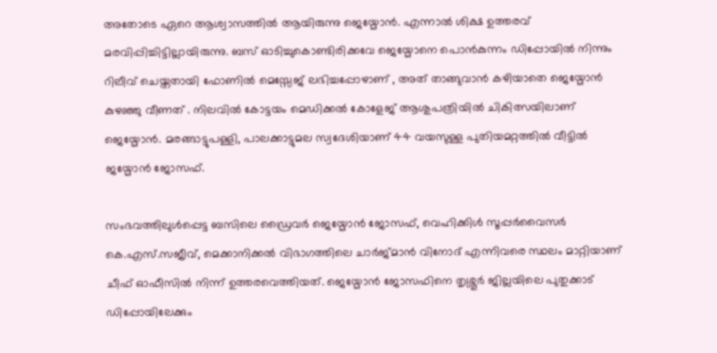അതോടെ ഏറെ ആശ്വാസത്തിൽ ആയിരുന്നു ജെയ്മോൻ. എന്നാൽ ശിക്ഷ ഉത്തരവ് മരവിപ്പിച്ചിട്ടില്ലായിരുന്നു. ബസ് ഓടിച്ചുകൊണ്ടിരിക്കവേ ജെയ്മോനെ പൊൻകുന്നം ഡിപ്പോയിൽ നിന്നും റിലീവ് ചെയ്തതായി ഫോണിൽ മെസ്സേജ് ലഭിച്ചപ്പോഴാണ് , അത് താങ്ങുവാൻ കഴിയാതെ ജെയ്മോൻ കുഴഞ്ഞു വീണത് . നിലവിൽ കോട്ടയം മെഡിക്കൽ കോളേജ് ആശുപത്രിയിൽ ചികിത്സയിലാണ് ജെയ്മോൻ. മരങ്ങാട്ടുപള്ളി, പാലക്കാട്ടുമല സ്വദേശിയാണ് 44 വയസുള്ള പുതിയമറ്റത്തിൽ വീട്ടിൽ ജയ്മോൻ ജോസഫ്.

സംഭവത്തിലുൾപ്പെട്ട ബസിലെ ഡ്രൈവർ ജെയ്മോൻ ജോസഫ്, വെഹിക്കിൾ സൂപ്പർവൈസർ കെ.എസ്.സജീവ്, മെക്കാനിക്കൽ വിഭാഗത്തിലെ ചാർജ്മാൻ വിനോദ് എന്നിവരെ സ്ഥലം മാറ്റിയാണ് ചീഫ് ഓഫീസിൽ നിന്ന് ഉത്തരവെത്തിയത്. ജെയ്മോൻ ജോസഫിനെ തൃശ്ശൂർ ജില്ലയിലെ പുതുക്കാട് ഡിപ്പോയിലേക്കും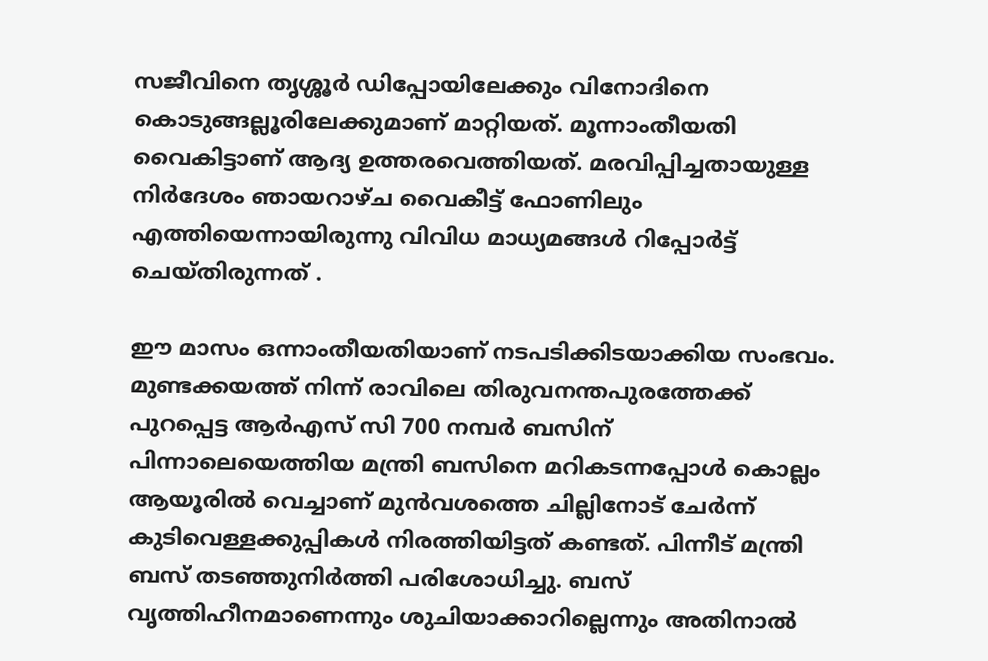സജീവിനെ തൃശ്ശൂർ ഡിപ്പോയിലേക്കും വിനോദിനെ കൊടുങ്ങല്ലൂരിലേക്കുമാണ് മാറ്റിയത്. മൂന്നാംതീയതി വൈകിട്ടാണ് ആദ്യ ഉത്തരവെത്തിയത്. മരവിപ്പിച്ചതായുള്ള നിർദേശം ഞായറാഴ്ച വൈകീട്ട് ഫോണിലും എത്തിയെന്നായിരുന്നു വിവിധ മാധ്യമങ്ങൾ റിപ്പോർട്ട് ചെയ്തിരുന്നത് .

ഈ മാസം ഒന്നാംതീയതിയാണ് നടപടിക്കിടയാക്കിയ സംഭവം. മുണ്ടക്കയത്ത് നിന്ന് രാവിലെ തിരുവനന്തപുരത്തേക്ക് പുറപ്പെട്ട ആർഎസ് സി 700 നമ്പർ ബസിന് പിന്നാലെയെത്തിയ മന്ത്രി ബസിനെ മറികടന്നപ്പോൾ കൊല്ലം ആയൂരിൽ വെച്ചാണ് മുൻവശത്തെ ചില്ലിനോട് ചേർന്ന് കുടിവെള്ളക്കുപ്പികൾ നിരത്തിയിട്ടത് കണ്ടത്. പിന്നീട് മന്ത്രി ബസ് തടഞ്ഞുനിർത്തി പരിശോധിച്ചു. ബസ് വൃത്തിഹീനമാണെന്നും ശുചിയാക്കാറില്ലെന്നും അതിനാൽ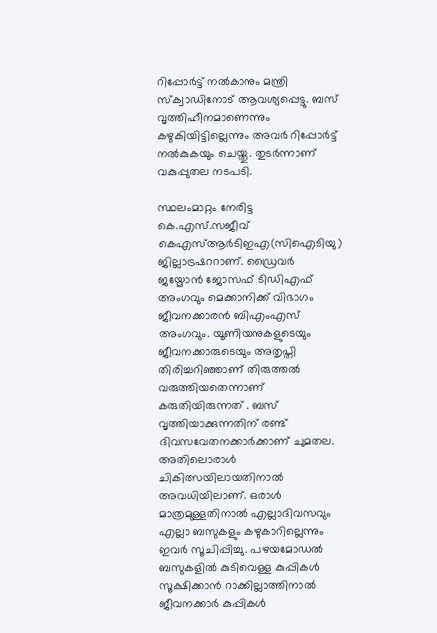റിപ്പോർട്ട് നൽകാനും മന്ത്രി സ്‌ക്വാഡിനോട് ആവശ്യപ്പെട്ടു. ബസ് വൃത്തിഹീനമാണെന്നും കഴുകിയിട്ടില്ലെന്നും അവർ റിപ്പോർട്ട് നൽകുകയും ചെയ്തു. തുടർന്നാണ് വകുപ്പുതല നടപടി.

സ്ഥലംമാറ്റം നേരിട്ട കെ.എസ്.സജീവ് കെഎസ്ആർടിഇഎ(സിഐടിയു) ജില്ലാട്രഷററാണ്. ഡ്രൈവർ ജയ്മോൻ ജോസഫ് ടിഡിഎഫ് അംഗവും മെക്കാനിക്ക് വിഭാഗം ജീവനക്കാരൻ ബിഎംഎസ് അംഗവും. യൂണിയനുകളുടെയും ജീവനക്കാരുടെയും അതൃപ്തി തിരിച്ചറിഞ്ഞാണ് തിരുത്തൽ വരുത്തിയതെന്നാണ് കരുതിയിരുന്നത് . ബസ് വൃത്തിയാക്കുന്നതിന് രണ്ട് ദിവസവേതനക്കാർക്കാണ് ചുമതല. അതിലൊരാൾ ചികിത്സയിലായതിനാൽ അവധിയിലാണ്. ഒരാൾ മാത്രമുള്ളതിനാൽ എല്ലാദിവസവും എല്ലാ ബസുകളും കഴുകാറില്ലെന്നും ഇവർ സൂചിപ്പിച്ചു. പഴയമോഡൽ ബസുകളിൽ കുടിവെള്ള കുപ്പികൾ സൂക്ഷിക്കാൻ റാക്കില്ലാത്തിനാൽ ജീവനക്കാർ കുപ്പികൾ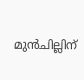മുൻചില്ലിന്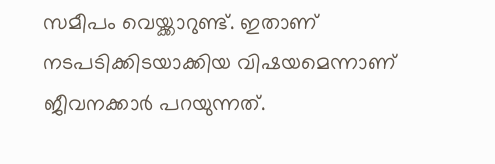സമീപം വെയ്ക്കാറുണ്ട്. ഇതാണ് നടപടിക്കിടയാക്കിയ വിഷയമെന്നാണ് ജീവനക്കാർ പറയുന്നത്.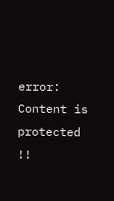error: Content is protected !!